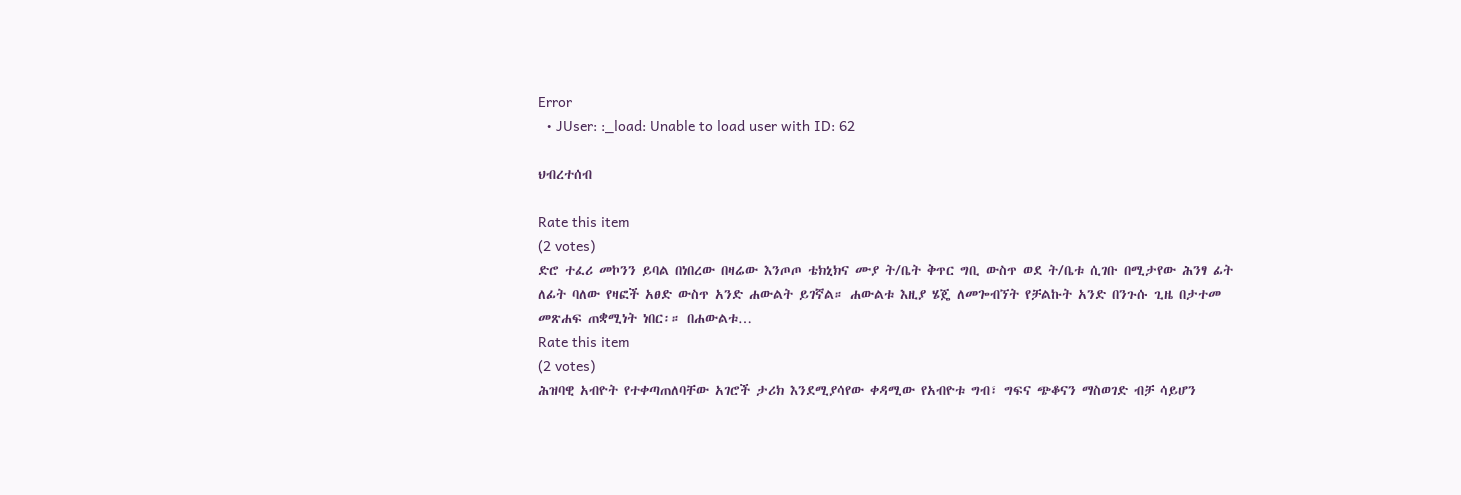Error
  • JUser: :_load: Unable to load user with ID: 62

ህብረተሰብ

Rate this item
(2 votes)
ድሮ ተፈሪ መኮንን ይባል በነበረው በዛሬው እንጦጦ ቴክኒክና ሙያ ት/ቤት ቅጥር ግቢ ውስጥ ወደ ት/ቤቱ ሲገቡ በሚታየው ሕንፃ ፊት ለፊት ባለው የዛፎች አፀድ ውስጥ አንድ ሐውልት ይገኛል። ሐውልቱ እዚያ ሄጄ ለመጐብኘት የቻልኩት አንድ በንጉሱ ጊዜ በታተመ መጽሐፍ ጠቋሚነት ነበር፡። በሐውልቱ…
Rate this item
(2 votes)
ሕዝባዊ አብዮት የተቀጣጠለባቸው አገሮች ታሪክ እንደሚያሳየው ቀዳሚው የአብዮቱ ግብ፣ ግፍና ጭቆናን ማስወገድ ብቻ ሳይሆን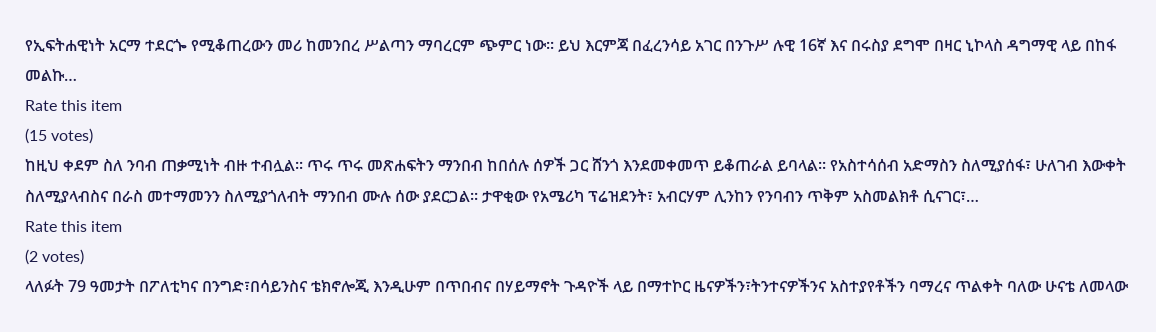የኢፍትሐዊነት አርማ ተደርጐ የሚቆጠረውን መሪ ከመንበረ ሥልጣን ማባረርም ጭምር ነው፡፡ ይህ እርምጃ በፈረንሳይ አገር በንጉሥ ሉዊ 16ኛ እና በሩስያ ደግሞ በዛር ኒኮላስ ዳግማዊ ላይ በከፋ መልኩ…
Rate this item
(15 votes)
ከዚህ ቀደም ስለ ንባብ ጠቃሚነት ብዙ ተብሏል፡፡ ጥሩ ጥሩ መጽሐፍትን ማንበብ ከበሰሉ ሰዎች ጋር ሸንጎ እንደመቀመጥ ይቆጠራል ይባላል፡፡ የአስተሳሰብ አድማስን ስለሚያሰፋ፣ ሁለገብ እውቀት ስለሚያላብስና በራስ መተማመንን ስለሚያጎለብት ማንበብ ሙሉ ሰው ያደርጋል፡፡ ታዋቂው የአሜሪካ ፕሬዝደንት፣ አብርሃም ሊንከን የንባብን ጥቅም አስመልክቶ ሲናገር፣…
Rate this item
(2 votes)
ላለፉት 79 ዓመታት በፖለቲካና በንግድ፣በሳይንስና ቴክኖሎጂ እንዲሁም በጥበብና በሃይማኖት ጉዳዮች ላይ በማተኮር ዜናዎችን፣ትንተናዎችንና አስተያየቶችን ባማረና ጥልቀት ባለው ሁናቴ ለመላው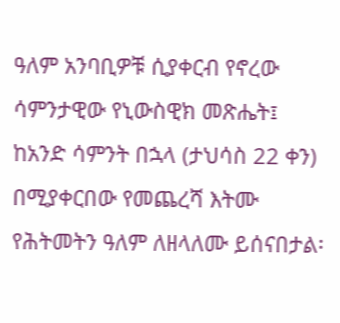ዓለም አንባቢዎቹ ሲያቀርብ የኖረው ሳምንታዊው የኒውስዊክ መጽሔት፤ ከአንድ ሳምንት በኋላ (ታህሳስ 22 ቀን) በሚያቀርበው የመጨረሻ እትሙ የሕትመትን ዓለም ለዘላለሙ ይሰናበታል፡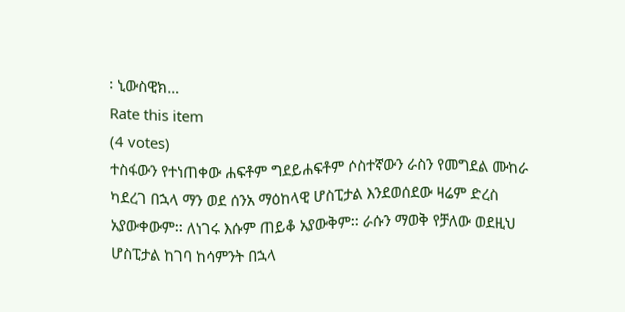፡ ኒውስዊክ…
Rate this item
(4 votes)
ተስፋውን የተነጠቀው ሐፍቶም ግደይሐፍቶም ሶስተኛውን ራስን የመግደል ሙከራ ካደረገ በኋላ ማን ወደ ሰንአ ማዕከላዊ ሆስፒታል እንደወሰደው ዛሬም ድረስ አያውቀውም፡፡ ለነገሩ እሱም ጠይቆ አያውቅም፡፡ ራሱን ማወቅ የቻለው ወደዚህ ሆስፒታል ከገባ ከሳምንት በኋላ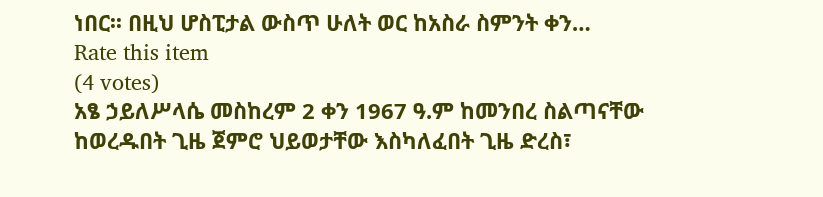ነበር፡፡ በዚህ ሆስፒታል ውስጥ ሁለት ወር ከአስራ ስምንት ቀን…
Rate this item
(4 votes)
አፄ ኃይለሥላሴ መስከረም 2 ቀን 1967 ዓ.ም ከመንበረ ስልጣናቸው ከወረዱበት ጊዜ ጀምሮ ህይወታቸው እስካለፈበት ጊዜ ድረስ፣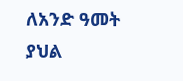ለአንድ ዓመት ያህል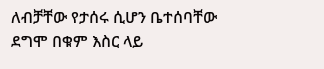ለብቻቸው የታሰሩ ሲሆን ቤተሰባቸው ደግሞ በቁም እስር ላይ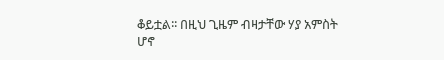ቆይቷል፡፡ በዚህ ጊዜም ብዛታቸው ሃያ አምስት ሆኖ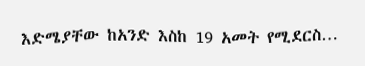እድሜያቸው ከአንድ እስከ 19 አመት የሚደርስ…